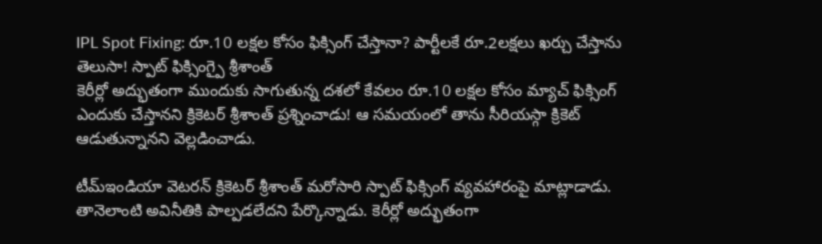IPL Spot Fixing: రూ.10 లక్షల కోసం ఫిక్సింగ్ చేస్తానా? పార్టీలకే రూ.2లక్షలు ఖర్చు చేస్తాను తెలుసా! స్పాట్ ఫిక్సింగ్పై శ్రీశాంత్
కెరీర్లో అద్భుతంగా ముందుకు సాగుతున్న దశలో కేవలం రూ.10 లక్షల కోసం మ్యాచ్ ఫిక్సింగ్ ఎందుకు చేస్తానని క్రికెటర్ శ్రీశాంత్ ప్రశ్నించాడు! ఆ సమయంలో తాను సీరియస్గా క్రికెట్ ఆడుతున్నానని వెల్లడించాడు.

టీమ్ఇండియా వెటరన్ క్రికెటర్ శ్రీశాంత్ మరోసారి స్పాట్ ఫిక్సింగ్ వ్యవహారంపై మాట్లాడాడు. తానెలాంటి అవినీతికి పాల్పడలేదని పేర్కొన్నాడు. కెరీర్లో అద్భుతంగా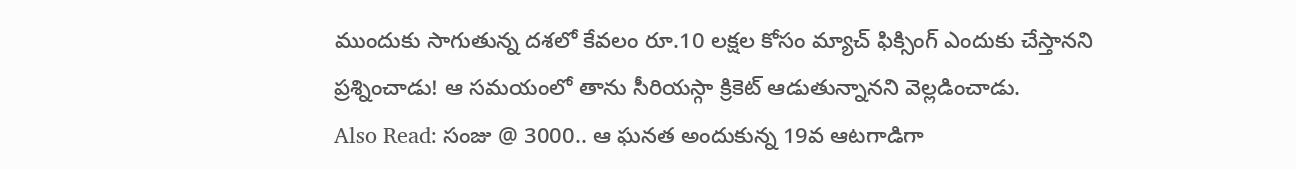ముందుకు సాగుతున్న దశలో కేవలం రూ.10 లక్షల కోసం మ్యాచ్ ఫిక్సింగ్ ఎందుకు చేస్తానని ప్రశ్నించాడు! ఆ సమయంలో తాను సీరియస్గా క్రికెట్ ఆడుతున్నానని వెల్లడించాడు.
Also Read: సంజు @ 3000.. ఆ ఘనత అందుకున్న 19వ ఆటగాడిగా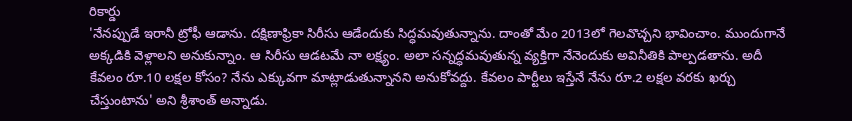రికార్డు
'నేనప్పుడే ఇరానీ ట్రోఫీ ఆడాను. దక్షిణాఫ్రికా సిరీసు ఆడేందుకు సిద్ధమవుతున్నాను. దాంతో మేం 2013లో గెలవొచ్చని భావించాం. ముందుగానే అక్కడికి వెళ్లాలని అనుకున్నాం. ఆ సిరీసు ఆడటమే నా లక్ష్యం. అలా సన్నద్ధమవుతున్న వ్యక్తిగా నేనెందుకు అవినీతికి పాల్పడతాను. అదీ కేవలం రూ.10 లక్షల కోసం? నేను ఎక్కువగా మాట్లాడుతున్నానని అనుకోవద్దు. కేవలం పార్టీలు ఇస్తేనే నేను రూ.2 లక్షల వరకు ఖర్చు చేస్తుంటాను' అని శ్రీశాంత్ అన్నాడు.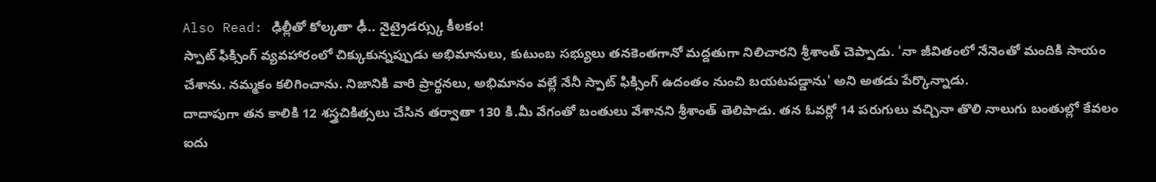Also Read: ఢిల్లీతో కోల్కతా ఢీ.. నైట్రైడర్స్కు కీలకం!
స్పాట్ ఫిక్సింగ్ వ్యవహారంలో చిక్కుకున్నప్పుడు అభిమానులు, కుటుంబ సభ్యులు తనకెంతగానో మద్దతుగా నిలిచారని శ్రీశాంత్ చెప్పాడు. 'నా జీవితంలో నేనెంతో మందికి సాయం చేశాను. నమ్మకం కలిగించాను. నిజానికి వారి ప్రార్థనలు, అభిమానం వల్లే నేనీ స్పాట్ ఫిక్సింగ్ ఉదంతం నుంచి బయటపడ్డాను' అని అతడు పేర్కొన్నాడు.
దాదాపుగా తన కాలికి 12 శస్త్రచికిత్సలు చేసిన తర్వాతా 130 కి.మీ వేగంతో బంతులు వేశానని శ్రీశాంత్ తెలిపాడు. తన ఓవర్లో 14 పరుగులు వచ్చినా తొలి నాలుగు బంతుల్లో కేవలం ఐదు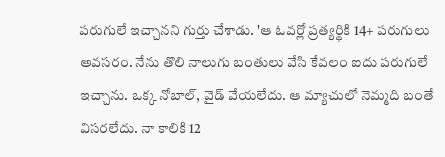పరుగులే ఇచ్చానని గుర్తు చేశాడు. 'ఆ ఓవర్లో ప్రత్యర్థికి 14+ పరుగులు అవసరం. నేను తొలి నాలుగు బంతులు వేసి కేవలం ఐదు పరుగులే ఇచ్చాను. ఒక్క నోబాల్, వైడ్ వేయలేదు. ఆ మ్యాచులో నెమ్మది బంతే విసరలేదు. నా కాలికి 12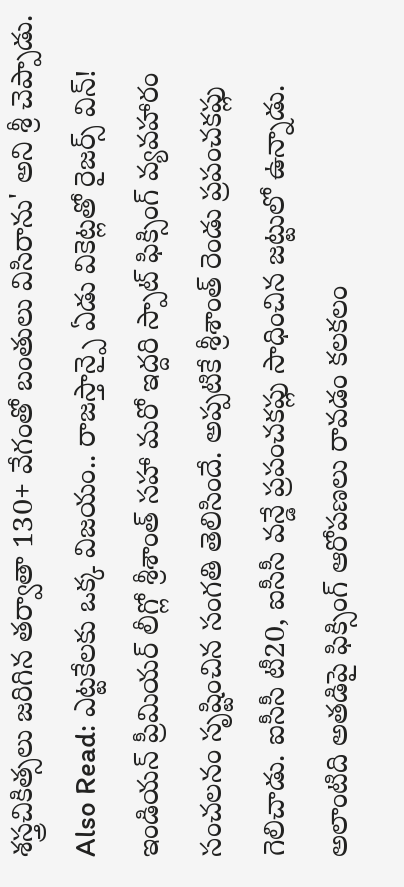శస్త్రచికిత్సలు జరిగిన తర్వాతా 130+ వేగంతో బంతులు విసిరాను' అని శ్రీ చెప్పాడు.
Also Read: ఎట్టకేలకు ఒక్క విజయం.. రాజస్తాన్పై ఏడు వికెట్లతో రైజర్స్ విన్!
ఇండియన్ ప్రీమియర్ లీగ్లో శ్రీశాంత్ సహా మరో ఇద్దరి స్పాట్ ఫిక్సింగ్ వ్యవహారం సంచలనం సృష్టించిన సంగతి తెలిసిందే. అప్పటికే శ్రీశాంత్ రెండు ప్రపంచకప్లు గెలిచాడు. ఐసీసీ టీ20, ఐసీసీ వన్డే ప్రపంచకప్లు సాధించిన జట్టులో ఉన్నాడు. అలాంటిది అతడిపై ఫిక్సింగ్ ఆరోపణలు రావడం కలకలం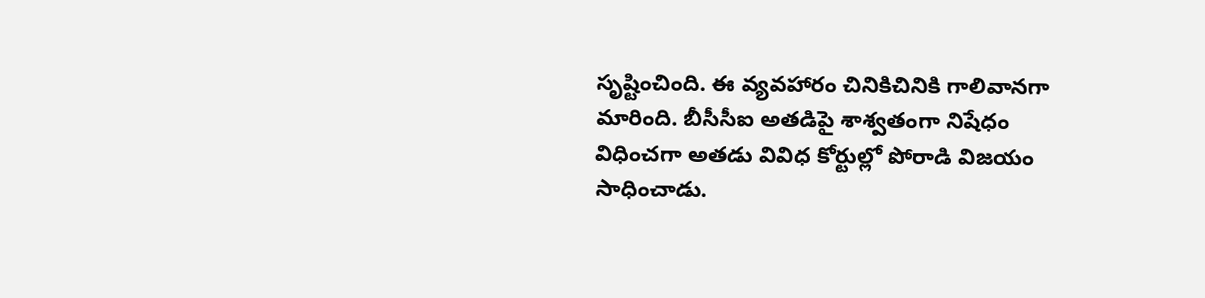సృష్టించింది. ఈ వ్యవహారం చినికిచినికి గాలివానగా మారింది. బీసీసీఐ అతడిపై శాశ్వతంగా నిషేధం విధించగా అతడు వివిధ కోర్టుల్లో పోరాడి విజయం సాధించాడు.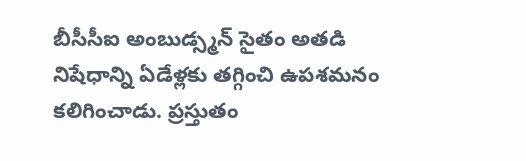బీసీసీఐ అంబుడ్స్మన్ సైతం అతడి నిషేధాన్ని ఏడేళ్లకు తగ్గించి ఉపశమనం కలిగించాడు. ప్రస్తుతం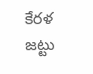కేరళ జట్టు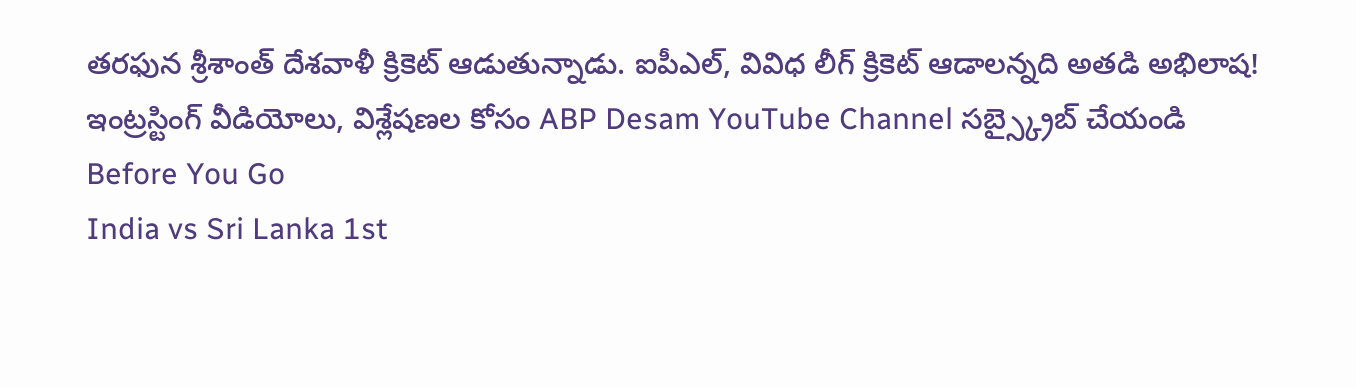తరఫున శ్రీశాంత్ దేశవాళీ క్రికెట్ ఆడుతున్నాడు. ఐపీఎల్, వివిధ లీగ్ క్రికెట్ ఆడాలన్నది అతడి అభిలాష!
ఇంట్రస్టింగ్ వీడియోలు, విశ్లేషణల కోసం ABP Desam YouTube Channel సబ్స్క్రైబ్ చేయండి
Before You Go
India vs Sri Lanka 1st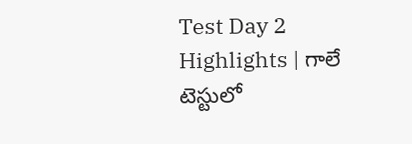Test Day 2 Highlights | గాలే టెస్టులో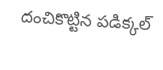దంచికొట్టిన పడిక్కల్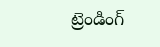ట్రెండింగ్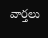వార్తలు